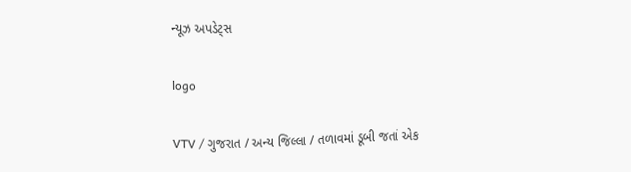ન્યૂઝ અપડેટ્સ

logo

VTV / ગુજરાત / અન્ય જિલ્લા / તળાવમાં ડૂબી જતાં એક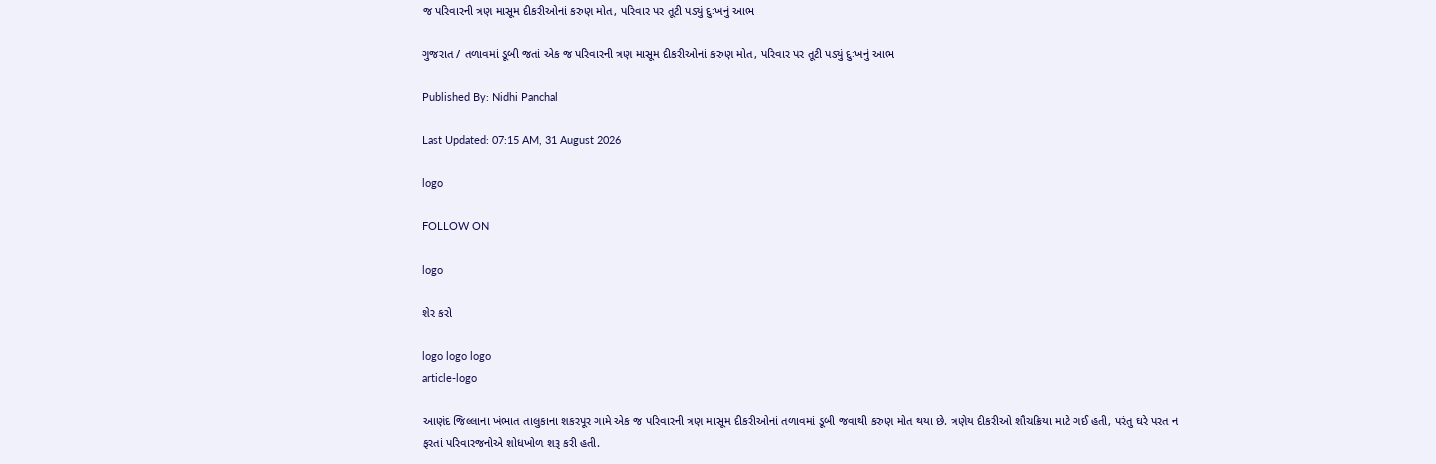જ પરિવારની ત્રણ માસૂમ દીકરીઓનાં કરુણ મોત, પરિવાર પર તૂટી પડ્યું દુઃખનું આભ

ગુજરાત / તળાવમાં ડૂબી જતાં એક જ પરિવારની ત્રણ માસૂમ દીકરીઓનાં કરુણ મોત, પરિવાર પર તૂટી પડ્યું દુઃખનું આભ

Published By: Nidhi Panchal

Last Updated: 07:15 AM, 31 August 2026

logo

FOLLOW ON

logo

શેર કરો

logo logo logo
article-logo

આણંદ જિલ્લાના ખંભાત તાલુકાના શકરપૂર ગામે એક જ પરિવારની ત્રણ માસૂમ દીકરીઓનાં તળાવમાં ડૂબી જવાથી કરુણ મોત થયા છે. ત્રણેય દીકરીઓ શૌચક્રિયા માટે ગઈ હતી, પરંતુ ઘરે પરત ન ફરતાં પરિવારજનોએ શોધખોળ શરૂ કરી હતી.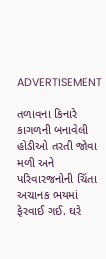ADVERTISEMENT

તળાવના કિનારે કાગળની બનાવેલી હોડીઓ તરતી જોવા મળી અને પરિવારજનોની ચિંતા અચાનક ભયમાં ફેરવાઈ ગઈ. ઘરે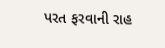પરત ફરવાની રાહ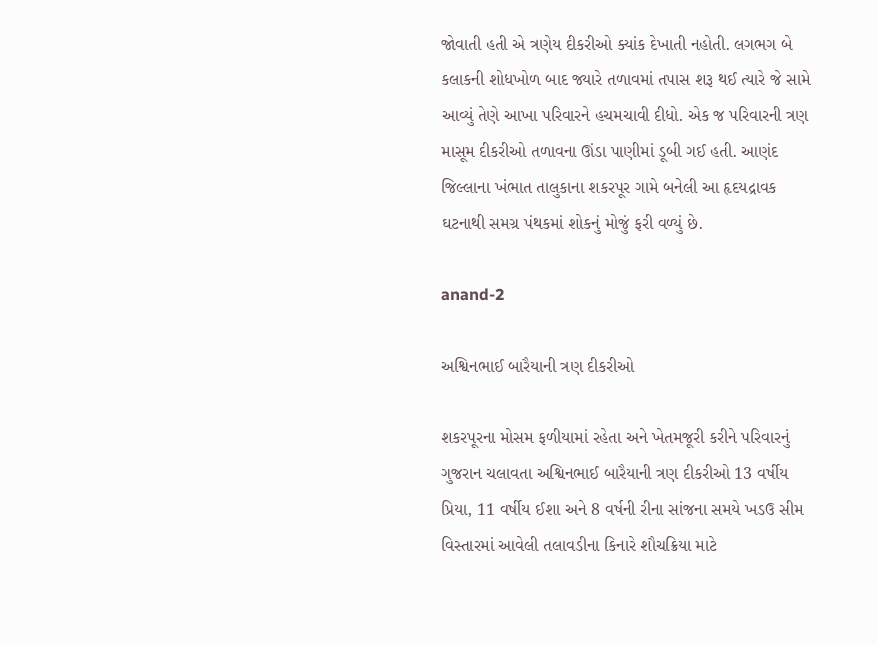જોવાતી હતી એ ત્રણેય દીકરીઓ ક્યાંક દેખાતી નહોતી. લગભગ બે કલાકની શોધખોળ બાદ જ્યારે તળાવમાં તપાસ શરૂ થઈ ત્યારે જે સામે આવ્યું તેણે આખા પરિવારને હચમચાવી દીધો. એક જ પરિવારની ત્રણ માસૂમ દીકરીઓ તળાવના ઊંડા પાણીમાં ડૂબી ગઈ હતી. આણંદ જિલ્લાના ખંભાત તાલુકાના શકરપૂર ગામે બનેલી આ હૃદયદ્રાવક ઘટનાથી સમગ્ર પંથકમાં શોકનું મોજું ફરી વળ્યું છે.

anand-2

અશ્વિનભાઈ બારૈયાની ત્રણ દીકરીઓ

શકરપૂરના મોસમ ફળીયામાં રહેતા અને ખેતમજૂરી કરીને પરિવારનું ગુજરાન ચલાવતા અશ્વિનભાઈ બારૈયાની ત્રણ દીકરીઓ 13 વર્ષીય પ્રિયા, 11 વર્ષીય ઈશા અને 8 વર્ષની રીના સાંજના સમયે ખડઉ સીમ વિસ્તારમાં આવેલી તલાવડીના કિનારે શૌચક્રિયા માટે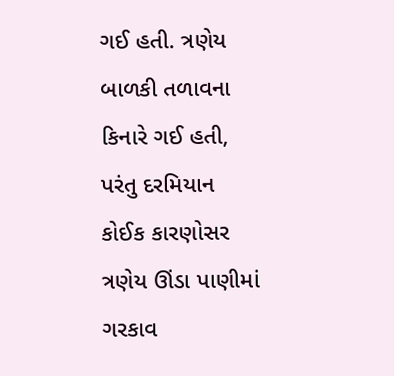ગઈ હતી. ત્રણેય બાળકી તળાવના કિનારે ગઈ હતી, પરંતુ દરમિયાન કોઈક કારણોસર ત્રણેય ઊંડા પાણીમાં ગરકાવ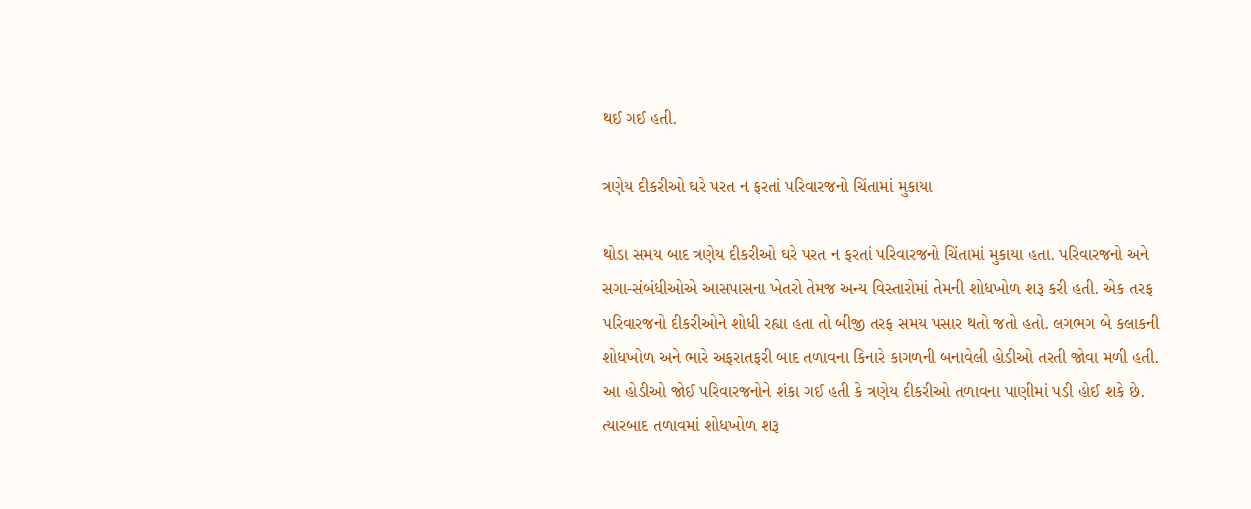થઈ ગઈ હતી.

ત્રણેય દીકરીઓ ઘરે પરત ન ફરતાં પરિવારજનો ચિંતામાં મુકાયા

થોડા સમય બાદ ત્રણેય દીકરીઓ ઘરે પરત ન ફરતાં પરિવારજનો ચિંતામાં મુકાયા હતા. પરિવારજનો અને સગા-સંબંધીઓએ આસપાસના ખેતરો તેમજ અન્ય વિસ્તારોમાં તેમની શોધખોળ શરૂ કરી હતી. એક તરફ પરિવારજનો દીકરીઓને શોધી રહ્યા હતા તો બીજી તરફ સમય પસાર થતો જતો હતો. લગભગ બે કલાકની શોધખોળ અને ભારે અફરાતફરી બાદ તળાવના કિનારે કાગળની બનાવેલી હોડીઓ તરતી જોવા મળી હતી. આ હોડીઓ જોઈ પરિવારજનોને શંકા ગઈ હતી કે ત્રણેય દીકરીઓ તળાવના પાણીમાં પડી હોઈ શકે છે. ત્યારબાદ તળાવમાં શોધખોળ શરૂ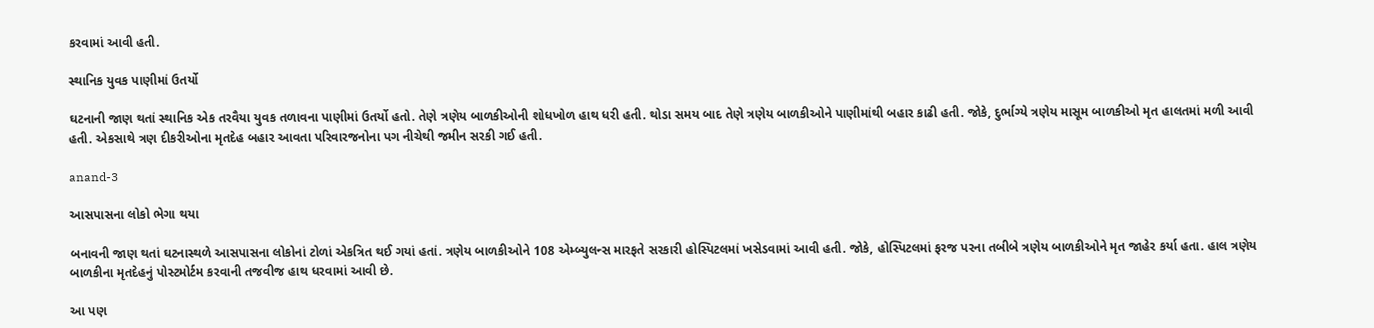કરવામાં આવી હતી.

સ્થાનિક યુવક પાણીમાં ઉતર્યો

ઘટનાની જાણ થતાં સ્થાનિક એક તરવૈયા યુવક તળાવના પાણીમાં ઉતર્યો હતો. તેણે ત્રણેય બાળકીઓની શોધખોળ હાથ ધરી હતી. થોડા સમય બાદ તેણે ત્રણેય બાળકીઓને પાણીમાંથી બહાર કાઢી હતી. જોકે, દુર્ભાગ્યે ત્રણેય માસૂમ બાળકીઓ મૃત હાલતમાં મળી આવી હતી. એકસાથે ત્રણ દીકરીઓના મૃતદેહ બહાર આવતા પરિવારજનોના પગ નીચેથી જમીન સરકી ગઈ હતી.

anand-3

આસપાસના લોકો ભેગા થયા

બનાવની જાણ થતાં ઘટનાસ્થળે આસપાસના લોકોનાં ટોળાં એકત્રિત થઈ ગયાં હતાં. ત્રણેય બાળકીઓને 108 એમ્બ્યુલન્સ મારફતે સરકારી હોસ્પિટલમાં ખસેડવામાં આવી હતી. જોકે, હોસ્પિટલમાં ફરજ પરના તબીબે ત્રણેય બાળકીઓને મૃત જાહેર કર્યા હતા. હાલ ત્રણેય બાળકીના મૃતદેહનું પોસ્ટમોર્ટમ કરવાની તજવીજ હાથ ધરવામાં આવી છે.

આ પણ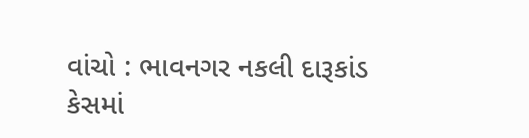વાંચો : ભાવનગર નકલી દારૂકાંડ કેસમાં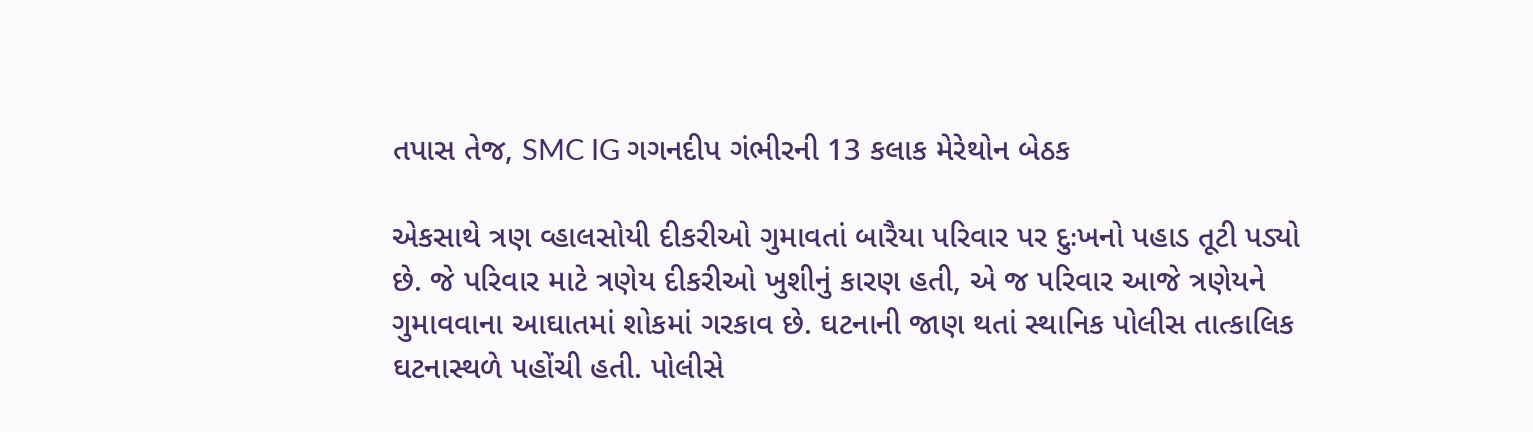તપાસ તેજ, SMC IG ગગનદીપ ગંભીરની 13 કલાક મેરેથોન બેઠક

એકસાથે ત્રણ વ્હાલસોયી દીકરીઓ ગુમાવતાં બારૈયા પરિવાર પર દુઃખનો પહાડ તૂટી પડ્યો છે. જે પરિવાર માટે ત્રણેય દીકરીઓ ખુશીનું કારણ હતી, એ જ પરિવાર આજે ત્રણેયને ગુમાવવાના આઘાતમાં શોકમાં ગરકાવ છે. ઘટનાની જાણ થતાં સ્થાનિક પોલીસ તાત્કાલિક ઘટનાસ્થળે પહોંચી હતી. પોલીસે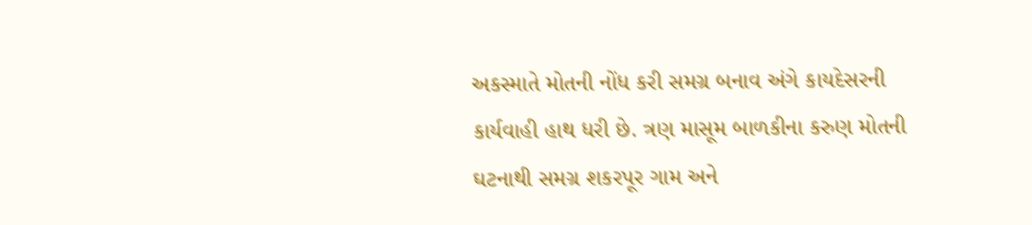અકસ્માતે મોતની નોંધ કરી સમગ્ર બનાવ અંગે કાયદેસરની કાર્યવાહી હાથ ધરી છે. ત્રણ માસૂમ બાળકીના કરુણ મોતની ઘટનાથી સમગ્ર શકરપૂર ગામ અને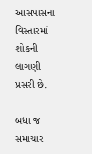આસપાસના વિસ્તારમાં શોકની લાગણી પ્રસરી છે.

બધા જ સમાચાર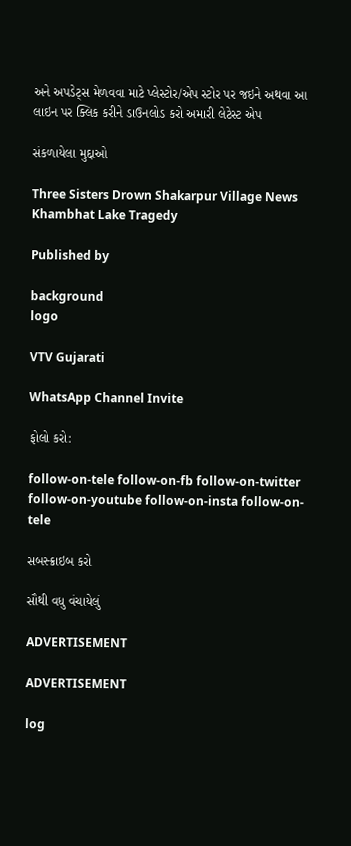અને અપડેટ્સ મેળવવા માટે પ્લેસ્ટોર/એપ સ્ટોર પર જઇને અથવા આ લાઇન પર ક્લિક કરીને ડાઉનલોડ કરો અમારી લેટેસ્ટ એપ

સંકળાયેલા મુદ્દાઓ

Three Sisters Drown Shakarpur Village News Khambhat Lake Tragedy

Published by

background
logo

VTV Gujarati

WhatsApp Channel Invite

ફોલો કરો:

follow-on-tele follow-on-fb follow-on-twitter follow-on-youtube follow-on-insta follow-on-tele

સબસ્ક્રાઇબ કરો

સૌથી વધુ વંચાયેલું

ADVERTISEMENT

ADVERTISEMENT

log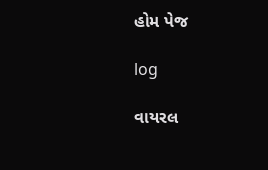હોમ પેજ

log

વાયરલ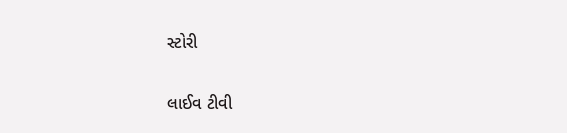સ્ટોરી

લાઈવ ટીવી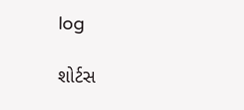log

શોર્ટસ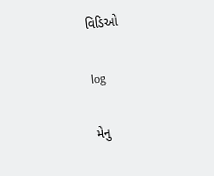વિડિઓ

log

મેનુ